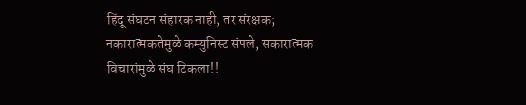हिंदू संघटन संहारक नाही, तर संरक्षक; नकारात्मकतेमुळे कम्युनिस्ट संपले, सकारात्मक विचारांमुळे संघ टिकला!!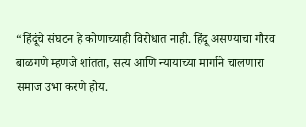“हिंदूंचे संघटन हे कोणाच्याही विरोधात नाही. हिंदू असण्याचा गौरव बाळगणे म्हणजे शांतता, सत्य आणि न्यायाच्या मार्गाने चालणारा समाज उभा करणे होय.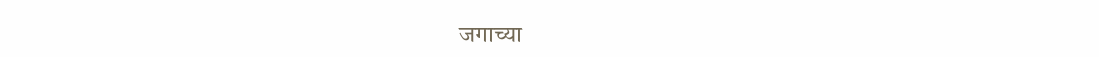जगाच्या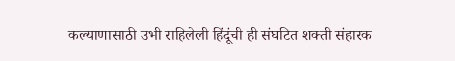कल्याणासाठी उभी राहिलेली हिंदूंची ही संघटित शक्ती संहारक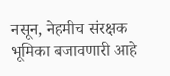नसून, नेहमीच संरक्षक भूमिका बजावणारी आहे